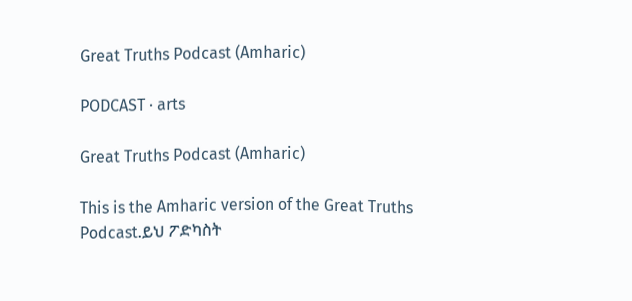Great Truths Podcast (Amharic)

PODCAST · arts

Great Truths Podcast (Amharic)

This is the Amharic version of the Great Truths Podcast.ይህ ፖድካስት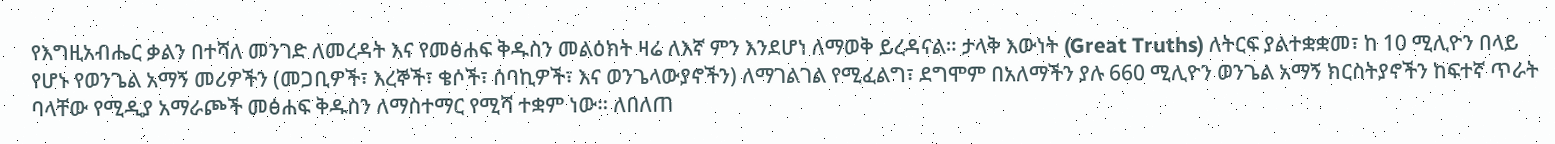የእግዚአብሔር ቃልን በተሻለ መንገድ ለመረዳት እና የመፅሐፍ ቅዱስን መልዕክት ዛሬ ለእኛ ምን እንደሆነ ለማወቅ ይረዳናል። ታላቅ እውነት (Great Truths) ለትርፍ ያልተቋቋመ፣ ከ 10 ሚሊዮን በላይ የሆኑ የወንጌል አማኝ መሪዎችን (መጋቢዎች፣ እረኞች፣ ቄሶች፣ ሰባኪዎች፣ እና ወንጌላውያኖችን) ለማገልገል የሚፈልግ፣ ደግሞም በአለማችን ያሉ 660 ሚሊዮን ወንጌል አማኝ ክርስትያኖችን ከፍተኛ ጥራት ባላቸው የሚዲያ አማራጮች መፅሐፍ ቅዱስን ለማስተማር የሚሻ ተቋም ነው። ለበለጠ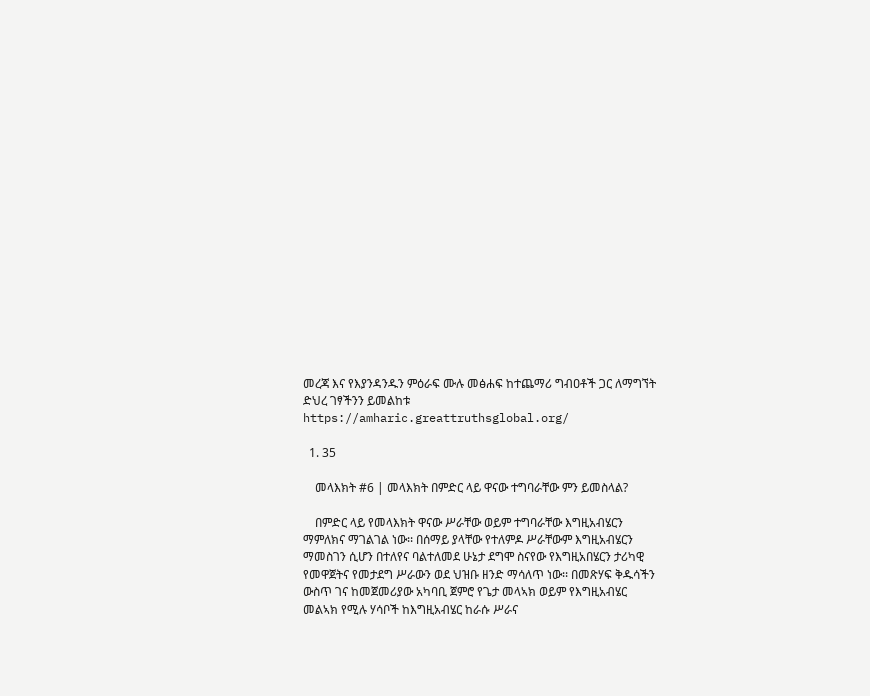መረጃ እና የእያንዳንዱን ምዕራፍ ሙሉ መፅሐፍ ከተጨማሪ ግብዐቶች ጋር ለማግኘት ድህረ ገፃችንን ይመልከቱ https://amharic.greattruthsglobal.org/

  1. 35

    መላእክት #6 | መላእክት በምድር ላይ ዋናው ተግባራቸው ምን ይመስላል?

    በምድር ላይ የመላእክት ዋናው ሥራቸው ወይም ተግባራቸው እግዚአብሄርን ማምለክና ማገልገል ነው፡፡ በሰማይ ያላቸው የተለምዶ ሥራቸውም እግዚአብሄርን ማመስገን ሲሆን በተለየና ባልተለመደ ሁኔታ ደግሞ ስናየው የእግዚአበሄርን ታሪካዊ የመዋጀትና የመታደግ ሥራውን ወደ ህዝቡ ዘንድ ማሳለጥ ነው፡፡ በመጽሃፍ ቅዱሳችን ውስጥ ገና ከመጀመሪያው አካባቢ ጀምሮ የጌታ መላኣክ ወይም የእግዚአብሄር መልኣክ የሚሉ ሃሳቦች ከእግዚአብሄር ከራሱ ሥራና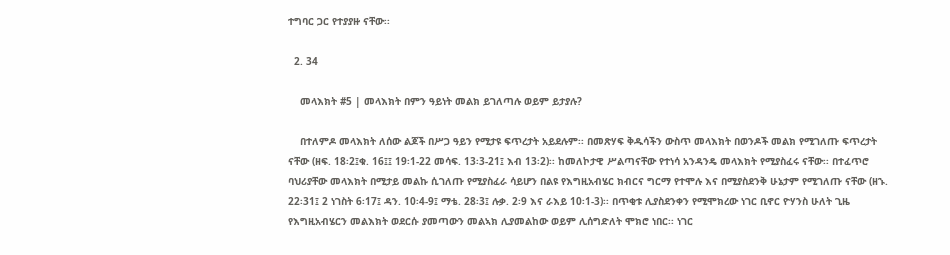ተግባር ጋር የተያያዙ ናቸው፡፡

  2. 34

    መላእክት #5 | መላእክት በምን ዓይነት መልክ ይገለጣሉ ወይም ይታያሉ?

    በተለምዶ መላእክት ለሰው ልጆች በሥጋ ዓይን የሚታዩ ፍጥረታት አይደሉም፡፡ በመጽሃፍ ቅዱሳችን ውስጥ መላእክት በወንዶች መልክ የሚገለጡ ፍጥረታት ናቸው (ዘፍ. 18፡2፤ቁ. 16፤፤ 19፡1-22 መሳፍ. 13፡3-21፤ እብ 13፡2)፡፡ ከመለኮታዊ ሥልጣናቸው የተነሳ አንዳንዴ መላእክት የሚያስፈሩ ናቸው፡፡ በተፈጥሮ ባህሪያቸው መላእክት በሚታይ መልኩ ሲገለጡ የሚያስፈራ ሳይሆን በልዩ የእግዚአብሄር ክብርና ግርማ የተሞሉ እና በሚያስደንቅ ሁኔታም የሚገለጡ ናቸው (ዘኁ. 22፡31፤ 2 ነገስት 6፡17፤ ዳን. 10፡4-9፤ ማቴ. 28፡3፤ ሉቃ. 2፡9 እና ራእይ 10፡1-3)፡፡ በጥቂቱ ሊያስደንቀን የሚሞክረው ነገር ቢኖር ዮሃንስ ሁለት ጊዜ የእግዚአብሄርን መልእክት ወደርሱ ያመጣውን መልኣክ ሊያመልከው ወይም ሊሰግድለት ሞክሮ ነበር፡፡ ነገር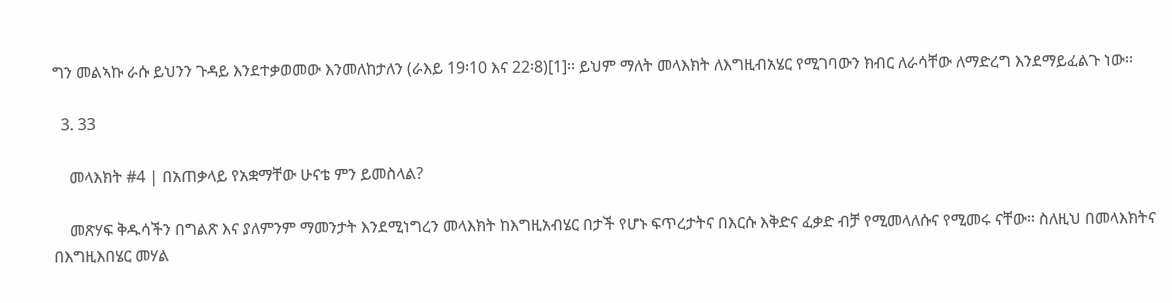ግን መልኣኩ ራሱ ይህንን ጉዳይ እንደተቃወመው እንመለከታለን (ራእይ 19፡10 እና 22፡8)[1]፡፡ ይህም ማለት መላእክት ለእግዚብአሄር የሚገባውን ክብር ለራሳቸው ለማድረግ እንደማይፈልጉ ነው፡፡

  3. 33

    መላእክት #4 | በአጠቃላይ የአቋማቸው ሁናቴ ምን ይመስላል?

    መጽሃፍ ቅዱሳችን በግልጽ እና ያለምንም ማመንታት እንደሚነግረን መላእክት ከእግዚአብሄር በታች የሆኑ ፍጥረታትና በእርሱ እቅድና ፈቃድ ብቻ የሚመላለሱና የሚመሩ ናቸው፡፡ ስለዚህ በመላእክትና በእግዚእበሄር መሃል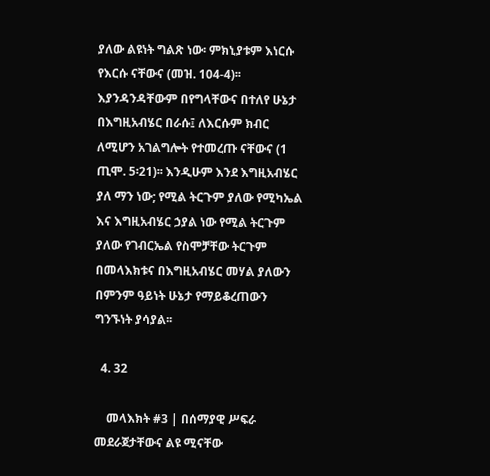ያለው ልዩነት ግልጽ ነው፡ ምክኒያቱም እነርሱ የእርሱ ናቸውና (መዝ. 104-4)፡፡ እያንዳንዳቸውም በየግላቸውና በተለየ ሁኔታ በእግዚአብሄር በራሱ፤ ለእርሱም ክብር ለሚሆን አገልግሎት የተመረጡ ናቸውና (1 ጢሞ. 5፡21)፡፡ እንዲሁም እንደ እግዚአብሄር ያለ ማን ነው; የሚል ትርጉም ያለው የሚካኤል እና እግዚአብሄር ኃያል ነው የሚል ትርጉም ያለው የገብርኤል የስሞቻቸው ትርጉም በመላእክቱና በእግዚአብሄር መሃል ያለውን በምንም ዓይነት ሁኔታ የማይቆረጠውን ግንኙነት ያሳያል፡፡

  4. 32

    መላእክት #3 | በሰማያዊ ሥፍራ መደራጀታቸውና ልዩ ሚናቸው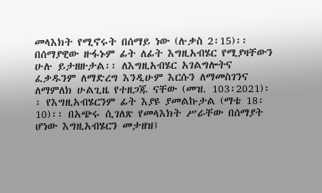መላእክት የሚኖሩት በሰማይ ነው (ሉቃስ 2፡15)፡፡ በሰማያዊው ዙፋኑም ፊት ለፊት እግዚአብሄር የሚያዛቸውን ሁሉ ይታዘዙታል፡፡ ለእግዚአብሄር አገልግሎትና ፈቃዱንም ለማድረግ እንዲሁም እርሱን ለማመስገንና ለማምለክ ሁልጊዜ የተዘጋጁ ናቸው (መዝ. 103፡2021)፡፡ የእግዚአብሄርንም ፊት እያዩ ያመልኩታል (ማቴ 18፡10)፡፡ በአጭሩ ሲገለጽ የመላእክት ሥራቸው በሰማያት ሆነው እግዚአብሄርን መታዘዝ፤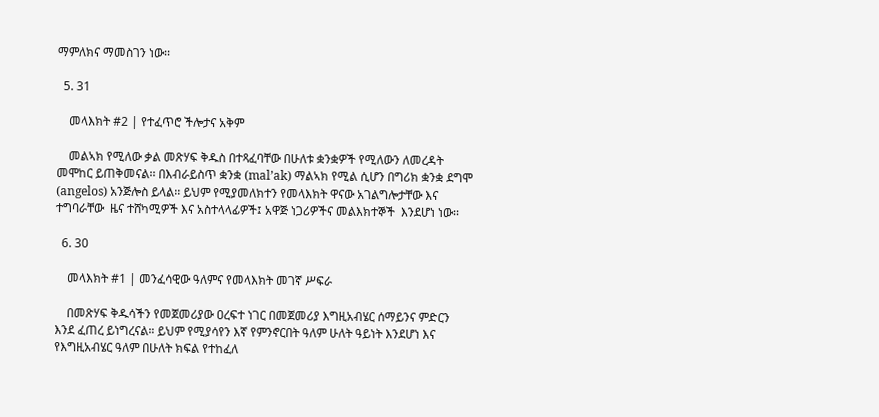ማምለክና ማመስገን ነው፡፡

  5. 31

    መላእክት #2 | የተፈጥሮ ችሎታና አቅም

    መልኣክ የሚለው ቃል መጽሃፍ ቅዱስ በተጻፈባቸው በሁለቱ ቋንቋዎች የሚለውን ለመረዳት መሞከር ይጠቅመናል፡፡ በእብራይስጥ ቋንቋ (mal’ak) ማልኣክ የሚል ሲሆን በግሪክ ቋንቋ ደግሞ (angelos) አንጅሎስ ይላል፡፡ ይህም የሚያመለክተን የመላእክት ዋናው አገልግሎታቸው እና ተግባራቸው  ዜና ተሸካሚዎች እና አስተላላፊዎች፤ አዋጅ ነጋሪዎችና መልእክተኞች  እንደሆነ ነው፡፡

  6. 30

    መላእክት #1 | መንፈሳዊው ዓለምና የመላእክት መገኛ ሥፍራ

    በመጽሃፍ ቅዱሳችን የመጀመሪያው ዐረፍተ ነገር በመጀመሪያ እግዚአብሄር ሰማይንና ምድርን እንደ ፈጠረ ይነግረናል። ይህም የሚያሳየን እኛ የምንኖርበት ዓለም ሁለት ዓይነት እንደሆነ እና የእግዚአብሄር ዓለም በሁለት ክፍል የተከፈለ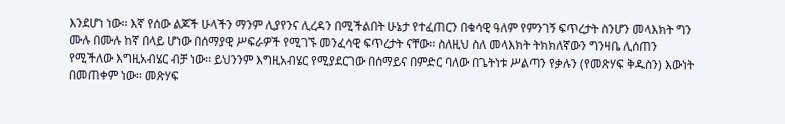እንደሆነ ነው፡፡ እኛ የሰው ልጆች ሁላችን ማንም ሊያየንና ሊረዳን በሚችልበት ሁኔታ የተፈጠርን በቁሳዊ ዓለም የምንገኝ ፍጥረታት ስንሆን መላእክት ግን ሙሉ በሙሉ ከኛ በላይ ሆነው በሰማያዊ ሥፍራዎች የሚገኙ መንፈሳዊ ፍጥረታት ናቸው፡፡ ስለዚህ ስለ መላእክት ትክክለኛውን ግንዛቤ ሊሰጠን የሚችለው እግዚአብሄር ብቻ ነው፡፡ ይህንንም እግዚአብሄር የሚያደርገው በሰማይና በምድር ባለው በጌትነቱ ሥልጣን የቃሉን (የመጽሃፍ ቅዱስን) እውነት በመጠቀም ነው፡፡ መጽሃፍ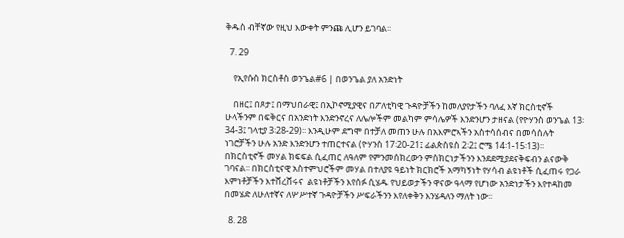ቅዱስ ብቸኛው የዚህ እውቀት ምንጩ ሊሆን ይገባል፡፡

  7. 29

    የኢየሱስ ክርስቶስ ወንጌል#6 | በወንጌል ያለ አንድነት

    በዘር፤ በጾታ፤ በማህበራዊ፤ በኢኮኖሚያዊና በፖለቲካዊ ጉዳዮቻችን ከመለያየታችን ባለፈ እኛ ክርስቲኖች ሁላችንም በፍቅርና በአንድነት እንድንኖረና ለሌሎችም መልካም ምሳሌዎች እንድንሆን ታዘናል (የዮሃንስ ወንጌል 13፡34-3፤ ገላቲያ 3፡28-29)፡፡ እንዲሁም ደግሞ በተቻለ መጠን ሁሉ በአእምሮኣችን አስተሳሰብና በመሳሰሉት ነገሮቻችን ሁሉ አንድ እንድንሆን ተጠርተናል (ዮሃንስ 17፡20-21፤ ፊልጵስዩስ 2፡2፤ ሮሜ 14፡1-15፡13)፡፡ በክርስቲኖች መሃል ክፍፍል ሲፈጠር ለዓለም የምንመሰክረውን ምስክርነታችንን እንደደሚያደናቅፍብን ልናውቅ ገባናል፡፡ በክርስቲናዊ አስተምህሮችም መሃል በተለያዩ ዓይነት ክርክሮች አማካኝነት የሃሳብ ልዩነቶች ሲፈጠሩ የጋራ እምነቶቻችን እተሸረሸሩና  ልዩነቶቻችን እየሰፉ ሲሄዱ የህይወታችን ዋናው ዓላማ የሆነው አንድነታችን እየተዳከመ በመሄድ ለሁለተኛና ለሦሥተኛ ጉዳዮቻችን ሥፍራችንን እየለቀቅን እንሄዳለን ማለት ነው፡፡

  8. 28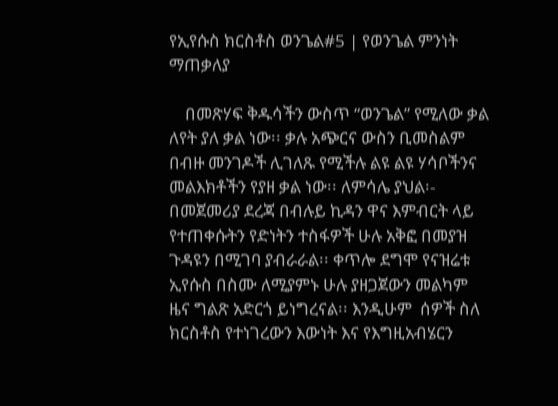የኢየሱስ ክርስቶስ ወንጌል#5 | የወንጌል ምንነት ማጠቃለያ

    በመጽሃፍ ቅዱሳችን ውስጥ “ወንጌል” የሚለው ቃል ለየት ያለ ቃል ነው፡፡ ቃሉ አጭርና ውስን ቢመስልም በብዙ መንገዶች ሊገለጹ የሚችሉ ልዩ ልዩ ሃሳቦችንና መልእክቶችን የያዘ ቃል ነው፡፡ ለምሳሌ ያህል፡- በመጀመሪያ ደረጃ በብሉይ ኪዳን ዋና እምብርት ላይ የተጠቀሱትን የድነትን ተስፋዎች ሁሉ አቅፎ በመያዝ ጉዳዩን በሚገባ ያብራራል፡፡ ቀጥሎ ደግሞ የናዝሬቱ ኢየሱስ በስሙ ለሚያምኑ ሁሉ ያዘጋጀውን መልካም ዜና ግልጽ አድርጎ ይነግረናል፡፡ እንዲሁም  ሰዎች ስለ ክርስቶስ የተነገረውን እውነት እና የእግዚአብሄርን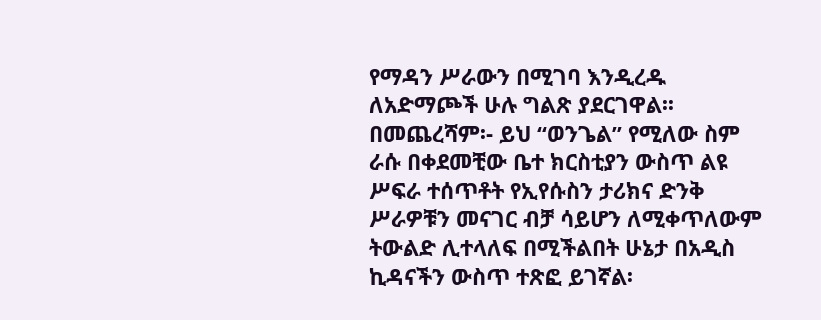የማዳን ሥራውን በሚገባ እንዲረዱ ለአድማጮች ሁሉ ግልጽ ያደርገዋል፡፡ በመጨረሻም፡- ይህ “ወንጌል” የሚለው ስም ራሱ በቀደመቺው ቤተ ክርስቲያን ውስጥ ልዩ ሥፍራ ተሰጥቶት የኢየሱስን ታሪክና ድንቅ ሥራዎቹን መናገር ብቻ ሳይሆን ለሚቀጥለውም ትውልድ ሊተላለፍ በሚችልበት ሁኔታ በአዲስ ኪዳናችን ውስጥ ተጽፎ ይገኛል፡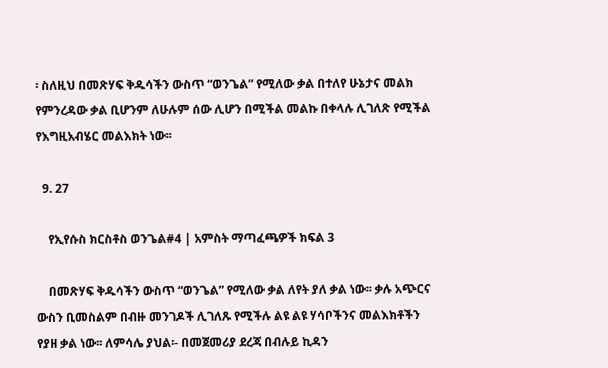፡ ስለዚህ በመጽሃፍ ቅዱሳችን ውስጥ “ወንጌል” የሚለው ቃል በተለየ ሁኔታና መልክ የምንረዳው ቃል ቢሆንም ለሁሉም ሰው ሊሆን በሚችል መልኩ በቀላሉ ሊገለጽ የሚችል የእግዚአብሄር መልእክት ነው፡፡

  9. 27

    የኢየሱስ ክርስቶስ ወንጌል#4 | አምስት ማጣፈጫዎች ክፍል 3

    በመጽሃፍ ቅዱሳችን ውስጥ “ወንጌል” የሚለው ቃል ለየት ያለ ቃል ነው፡፡ ቃሉ አጭርና ውስን ቢመስልም በብዙ መንገዶች ሊገለጹ የሚችሉ ልዩ ልዩ ሃሳቦችንና መልእክቶችን የያዘ ቃል ነው፡፡ ለምሳሌ ያህል፡- በመጀመሪያ ደረጃ በብሉይ ኪዳን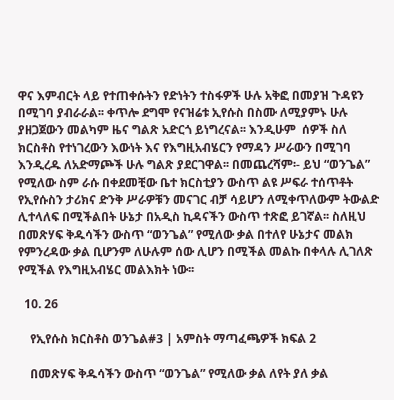ዋና እምብርት ላይ የተጠቀሱትን የድነትን ተስፋዎች ሁሉ አቅፎ በመያዝ ጉዳዩን በሚገባ ያብራራል፡፡ ቀጥሎ ደግሞ የናዝሬቱ ኢየሱስ በስሙ ለሚያምኑ ሁሉ ያዘጋጀውን መልካም ዜና ግልጽ አድርጎ ይነግረናል፡፡ እንዲሁም  ሰዎች ስለ ክርስቶስ የተነገረውን እውነት እና የእግዚአብሄርን የማዳን ሥራውን በሚገባ እንዲረዱ ለአድማጮች ሁሉ ግልጽ ያደርገዋል፡፡ በመጨረሻም፡- ይህ “ወንጌል” የሚለው ስም ራሱ በቀደመቺው ቤተ ክርስቲያን ውስጥ ልዩ ሥፍራ ተሰጥቶት የኢየሱስን ታሪክና ድንቅ ሥራዎቹን መናገር ብቻ ሳይሆን ለሚቀጥለውም ትውልድ ሊተላለፍ በሚችልበት ሁኔታ በአዲስ ኪዳናችን ውስጥ ተጽፎ ይገኛል፡፡ ስለዚህ በመጽሃፍ ቅዱሳችን ውስጥ “ወንጌል” የሚለው ቃል በተለየ ሁኔታና መልክ የምንረዳው ቃል ቢሆንም ለሁሉም ሰው ሊሆን በሚችል መልኩ በቀላሉ ሊገለጽ የሚችል የእግዚአብሄር መልእክት ነው፡፡

  10. 26

    የኢየሱስ ክርስቶስ ወንጌል#3 | አምስት ማጣፈጫዎች ክፍል 2

    በመጽሃፍ ቅዱሳችን ውስጥ “ወንጌል” የሚለው ቃል ለየት ያለ ቃል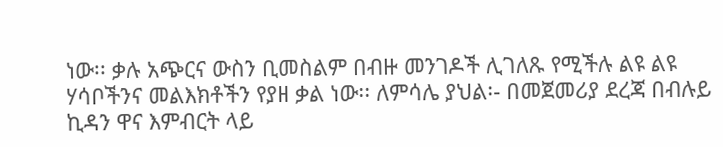ነው፡፡ ቃሉ አጭርና ውስን ቢመስልም በብዙ መንገዶች ሊገለጹ የሚችሉ ልዩ ልዩ ሃሳቦችንና መልእክቶችን የያዘ ቃል ነው፡፡ ለምሳሌ ያህል፡- በመጀመሪያ ደረጃ በብሉይ ኪዳን ዋና እምብርት ላይ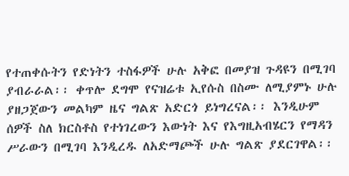የተጠቀሱትን የድነትን ተስፋዎች ሁሉ አቅፎ በመያዝ ጉዳዩን በሚገባ ያብራራል፡፡ ቀጥሎ ደግሞ የናዝሬቱ ኢየሱስ በስሙ ለሚያምኑ ሁሉ ያዘጋጀውን መልካም ዜና ግልጽ አድርጎ ይነግረናል፡፡ እንዲሁም  ሰዎች ስለ ክርስቶስ የተነገረውን እውነት እና የእግዚአብሄርን የማዳን ሥራውን በሚገባ እንዲረዱ ለአድማጮች ሁሉ ግልጽ ያደርገዋል፡፡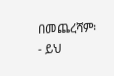በመጨረሻም፡- ይህ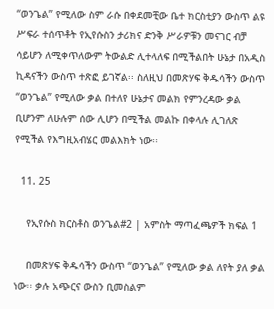“ወንጌል” የሚለው ስም ራሱ በቀደመቺው ቤተ ክርስቲያን ውስጥ ልዩ ሥፍራ ተሰጥቶት የኢየሱስን ታሪክና ድንቅ ሥራዎቹን መናገር ብቻ ሳይሆን ለሚቀጥለውም ትውልድ ሊተላለፍ በሚችልበት ሁኔታ በአዲስ ኪዳናችን ውስጥ ተጽፎ ይገኛል፡፡ ስለዚህ በመጽሃፍ ቅዱሳችን ውስጥ “ወንጌል” የሚለው ቃል በተለየ ሁኔታና መልክ የምንረዳው ቃል ቢሆንም ለሁሉም ሰው ሊሆን በሚችል መልኩ በቀላሉ ሊገለጽ የሚችል የእግዚአብሄር መልእክት ነው፡፡

  11. 25

    የኢየሱስ ክርስቶስ ወንጌል#2 | አምስት ማጣፈጫዎች ክፍል 1

    በመጽሃፍ ቅዱሳችን ውስጥ “ወንጌል” የሚለው ቃል ለየት ያለ ቃል ነው፡፡ ቃሉ አጭርና ውስን ቢመስልም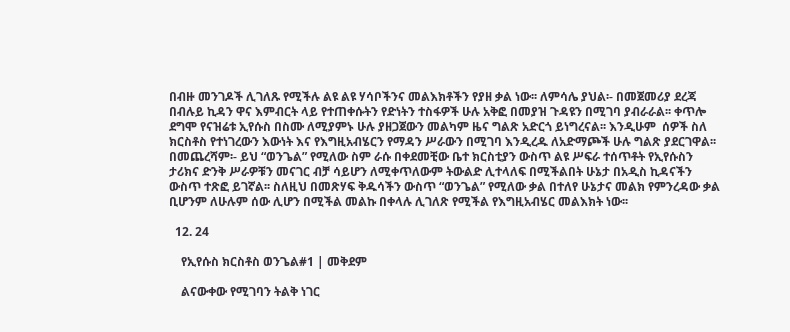በብዙ መንገዶች ሊገለጹ የሚችሉ ልዩ ልዩ ሃሳቦችንና መልእክቶችን የያዘ ቃል ነው፡፡ ለምሳሌ ያህል፡- በመጀመሪያ ደረጃ በብሉይ ኪዳን ዋና እምብርት ላይ የተጠቀሱትን የድነትን ተስፋዎች ሁሉ አቅፎ በመያዝ ጉዳዩን በሚገባ ያብራራል፡፡ ቀጥሎ ደግሞ የናዝሬቱ ኢየሱስ በስሙ ለሚያምኑ ሁሉ ያዘጋጀውን መልካም ዜና ግልጽ አድርጎ ይነግረናል፡፡ እንዲሁም  ሰዎች ስለ ክርስቶስ የተነገረውን እውነት እና የእግዚአብሄርን የማዳን ሥራውን በሚገባ እንዲረዱ ለአድማጮች ሁሉ ግልጽ ያደርገዋል፡፡ በመጨረሻም፡- ይህ “ወንጌል” የሚለው ስም ራሱ በቀደመቺው ቤተ ክርስቲያን ውስጥ ልዩ ሥፍራ ተሰጥቶት የኢየሱስን ታሪክና ድንቅ ሥራዎቹን መናገር ብቻ ሳይሆን ለሚቀጥለውም ትውልድ ሊተላለፍ በሚችልበት ሁኔታ በአዲስ ኪዳናችን ውስጥ ተጽፎ ይገኛል፡፡ ስለዚህ በመጽሃፍ ቅዱሳችን ውስጥ “ወንጌል” የሚለው ቃል በተለየ ሁኔታና መልክ የምንረዳው ቃል ቢሆንም ለሁሉም ሰው ሊሆን በሚችል መልኩ በቀላሉ ሊገለጽ የሚችል የእግዚአብሄር መልእክት ነው፡፡

  12. 24

    የኢየሱስ ክርስቶስ ወንጌል#1 | መቅደም

    ልናውቀው የሚገባን ትልቅ ነገር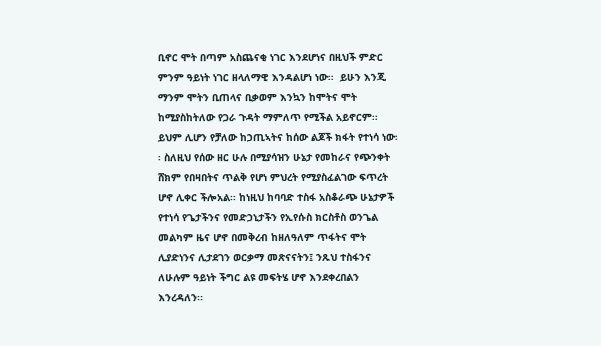ቢኖር ሞት በጣም አስጨናቂ ነገር እንደሆነና በዚህች ምድር ምንም ዓይነት ነገር ዘላለማዊ እንዳልሆነ ነው፡፡  ይሁን እንጂ ማንም ሞትን ቢጠላና ቢቃወም እንኳን ከሞትና ሞት ከሚያስከትለው የጋራ ጉዳት ማምለጥ የሚችል አይኖርም፡፡ ይህም ሊሆን የቻለው ከኃጢኣትና ከሰው ልጆች ክፋት የተነሳ ነው፡፡ ስለዚህ የሰው ዘር ሁሉ በሚያሳዝን ሁኔታ የመከራና የጭንቀት ሸክም የበዛበትና ጥልቅ የሆነ ምህረት የሚያስፈልገው ፍጥረት ሆኖ ሊቀር ችሎአል፡፡ ከነዚህ ከባባድ ተስፋ አስቆራጭ ሁኔታዎች የተነሳ የጌታችንና የመድኃኒታችን የኢየሱስ ክርስቶስ ወንጌል መልካም ዜና ሆኖ በመቅረብ ከዘለዓለም ጥፋትና ሞት ሊያድነንና ሊታደገን ወርቃማ መጽናናትን፤ ንጹህ ተስፋንና ለሁሉም ዓይነት ችግር ልዩ መፍትሄ ሆኖ እንደቀረበልን እንረዳለን፡፡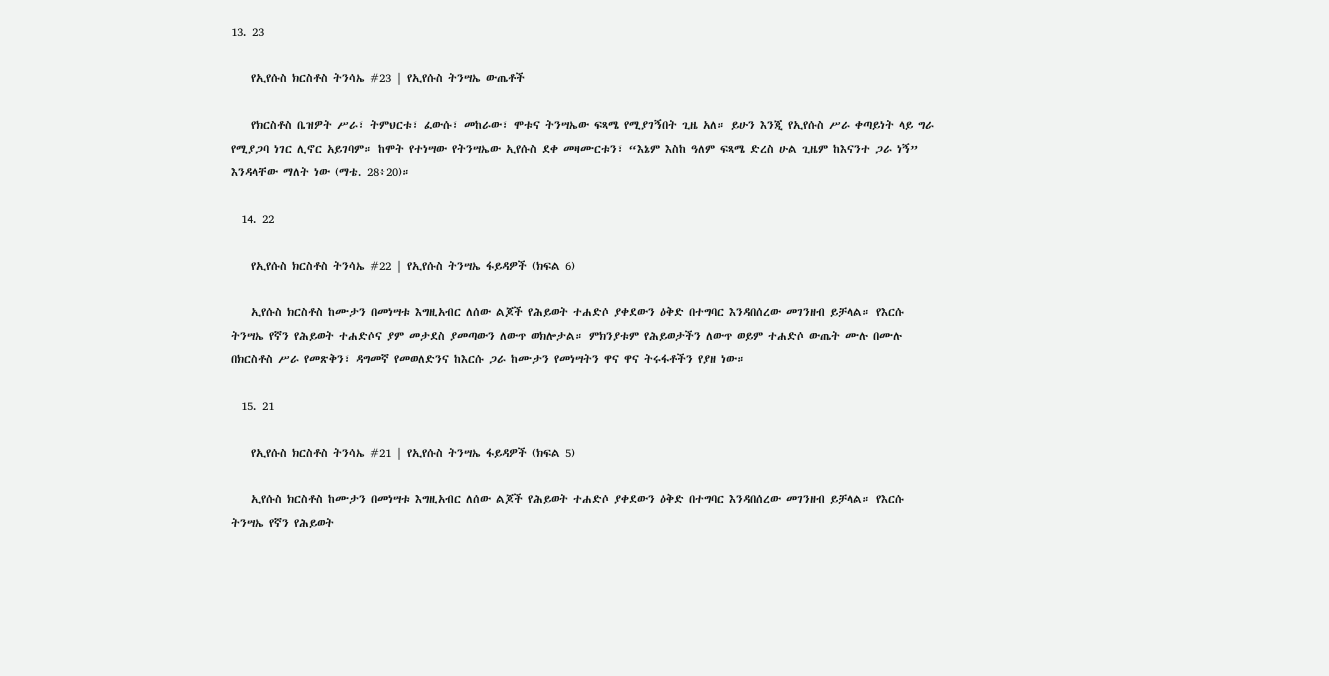13. 23

    የኢየሱስ ክርስቶስ ትንሳኤ #23 | የኢየሱስ ትንሣኤ ውጤቶች

    የክርስቶስ ቤዝዎት ሥራ፣ ትምህርቱ፣ ፈውሱ፣ መከራው፣ ሞቱና ትንሣኤው ፍጻሜ የሚያገኝበት ጊዜ አለ። ይሁን እንጂ የኢየሱስ ሥራ ቀጣይነት ላይ ግራ የሚያጋባ ነገር ሊኖር አይገባም። ከሞት የተነሣው የትንሣኤው ኢየሱስ ደቀ መዛሙርቱን፣ “እኔም እስከ ዓለም ፍጻሜ ድረስ ሁል ጊዜም ከእናንተ ጋራ ነኝ” እንዳላቸው ማለት ነው (ማቴ. 28፥20)።

  14. 22

    የኢየሱስ ክርስቶስ ትንሳኤ #22 | የኢየሱስ ትንሣኤ ፋይዳዎች (ክፍል 6)

    ኢየሱስ ክርስቶስ ከሙታን በመነሣቱ እግዚአብር ለሰው ልጆች የሕይወት ተሐድሶ ያቀደውን ዕቅድ በተግባር እንዳበሰረው መገንዘብ ይቻላል። የእርሱ ትንሣኤ የኛን የሕይወት ተሐድሶና ያም መታደስ ያመጣውን ለውጥ ወክሎታል። ምክንያቱም የሕይወታችን ለውጥ ወይም ተሐድሶ ውጤት ሙሉ በሙሉ በክርስቶስ ሥራ የመጽቅን፣ ዳግመኛ የመወለድንና ከእርሱ ጋራ ከሙታን የመነሣትን ዋና ዋና ትሩፋቶችን የያዘ ነው።

  15. 21

    የኢየሱስ ክርስቶስ ትንሳኤ #21 | የኢየሱስ ትንሣኤ ፋይዳዎች (ክፍል 5)

    ኢየሱስ ክርስቶስ ከሙታን በመነሣቱ እግዚአብር ለሰው ልጆች የሕይወት ተሐድሶ ያቀደውን ዕቅድ በተግባር እንዳበሰረው መገንዘብ ይቻላል። የእርሱ ትንሣኤ የኛን የሕይወት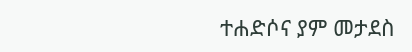ተሐድሶና ያም መታደስ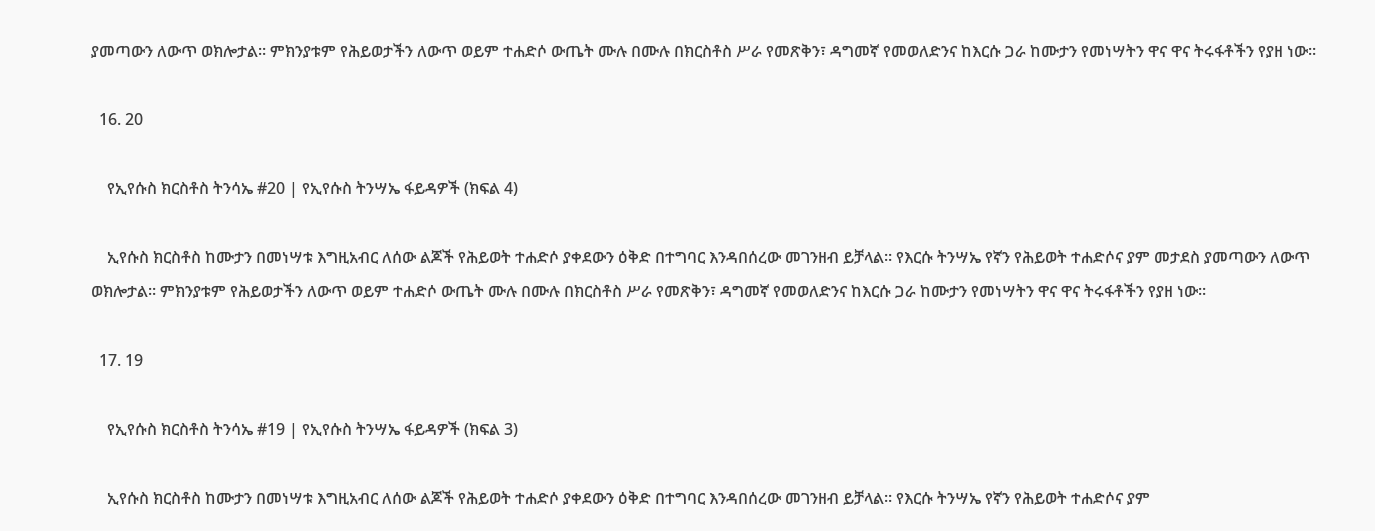ያመጣውን ለውጥ ወክሎታል። ምክንያቱም የሕይወታችን ለውጥ ወይም ተሐድሶ ውጤት ሙሉ በሙሉ በክርስቶስ ሥራ የመጽቅን፣ ዳግመኛ የመወለድንና ከእርሱ ጋራ ከሙታን የመነሣትን ዋና ዋና ትሩፋቶችን የያዘ ነው።

  16. 20

    የኢየሱስ ክርስቶስ ትንሳኤ #20 | የኢየሱስ ትንሣኤ ፋይዳዎች (ክፍል 4)

    ኢየሱስ ክርስቶስ ከሙታን በመነሣቱ እግዚአብር ለሰው ልጆች የሕይወት ተሐድሶ ያቀደውን ዕቅድ በተግባር እንዳበሰረው መገንዘብ ይቻላል። የእርሱ ትንሣኤ የኛን የሕይወት ተሐድሶና ያም መታደስ ያመጣውን ለውጥ ወክሎታል። ምክንያቱም የሕይወታችን ለውጥ ወይም ተሐድሶ ውጤት ሙሉ በሙሉ በክርስቶስ ሥራ የመጽቅን፣ ዳግመኛ የመወለድንና ከእርሱ ጋራ ከሙታን የመነሣትን ዋና ዋና ትሩፋቶችን የያዘ ነው።

  17. 19

    የኢየሱስ ክርስቶስ ትንሳኤ #19 | የኢየሱስ ትንሣኤ ፋይዳዎች (ክፍል 3)

    ኢየሱስ ክርስቶስ ከሙታን በመነሣቱ እግዚአብር ለሰው ልጆች የሕይወት ተሐድሶ ያቀደውን ዕቅድ በተግባር እንዳበሰረው መገንዘብ ይቻላል። የእርሱ ትንሣኤ የኛን የሕይወት ተሐድሶና ያም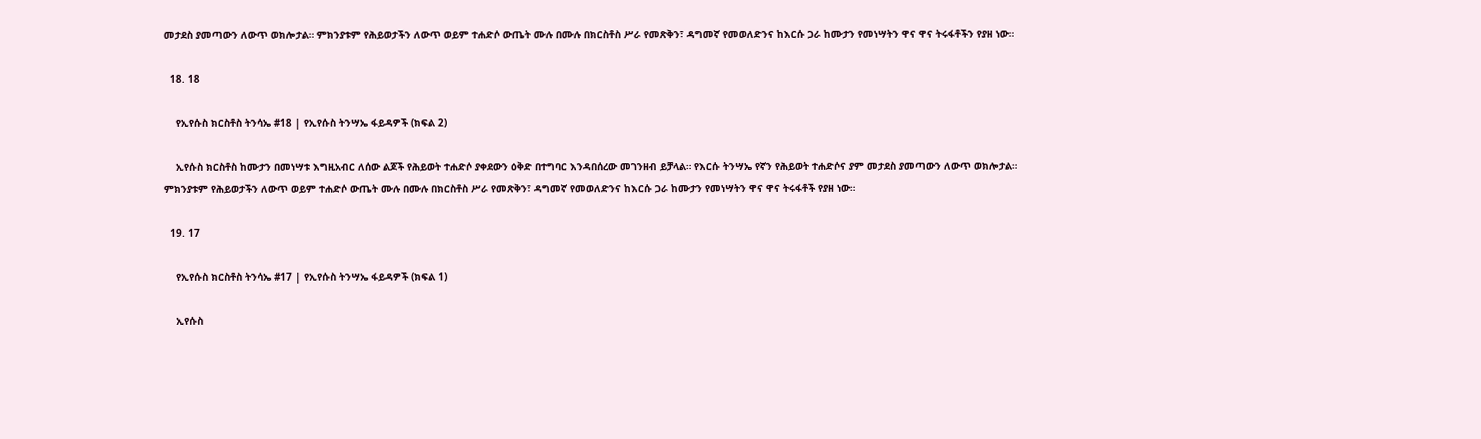መታደስ ያመጣውን ለውጥ ወክሎታል። ምክንያቱም የሕይወታችን ለውጥ ወይም ተሐድሶ ውጤት ሙሉ በሙሉ በክርስቶስ ሥራ የመጽቅን፣ ዳግመኛ የመወለድንና ከእርሱ ጋራ ከሙታን የመነሣትን ዋና ዋና ትሩፋቶችን የያዘ ነው።

  18. 18

    የኢየሱስ ክርስቶስ ትንሳኤ #18 | የኢየሱስ ትንሣኤ ፋይዳዎች (ክፍል 2)

    ኢየሱስ ክርስቶስ ከሙታን በመነሣቱ እግዚአብር ለሰው ልጆች የሕይወት ተሐድሶ ያቀደውን ዕቅድ በተግባር እንዳበሰረው መገንዘብ ይቻላል። የእርሱ ትንሣኤ የኛን የሕይወት ተሐድሶና ያም መታደስ ያመጣውን ለውጥ ወክሎታል። ምክንያቱም የሕይወታችን ለውጥ ወይም ተሐድሶ ውጤት ሙሉ በሙሉ በክርስቶስ ሥራ የመጽቅን፣ ዳግመኛ የመወለድንና ከእርሱ ጋራ ከሙታን የመነሣትን ዋና ዋና ትሩፋቶች የያዘ ነው።

  19. 17

    የኢየሱስ ክርስቶስ ትንሳኤ #17 | የኢየሱስ ትንሣኤ ፋይዳዎች (ክፍል 1)

    ኢየሱስ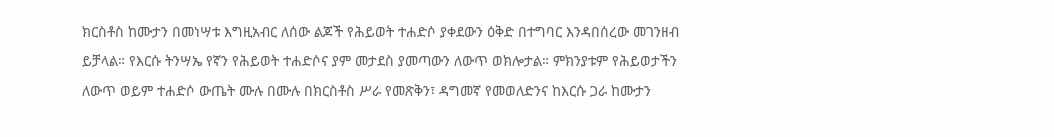ክርስቶስ ከሙታን በመነሣቱ እግዚአብር ለሰው ልጆች የሕይወት ተሐድሶ ያቀደውን ዕቅድ በተግባር እንዳበሰረው መገንዘብ ይቻላል። የእርሱ ትንሣኤ የኛን የሕይወት ተሐድሶና ያም መታደስ ያመጣውን ለውጥ ወክሎታል። ምክንያቱም የሕይወታችን ለውጥ ወይም ተሐድሶ ውጤት ሙሉ በሙሉ በክርስቶስ ሥራ የመጽቅን፣ ዳግመኛ የመወለድንና ከእርሱ ጋራ ከሙታን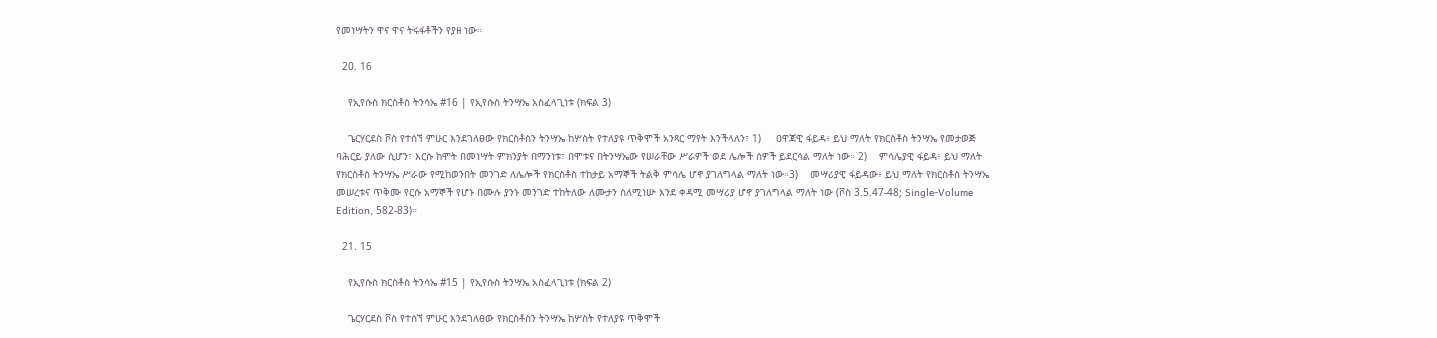የመነሣትን ዋና ዋና ትሩፋቶችን የያዘ ነው።

  20. 16

    የኢየሱስ ክርስቶስ ትንሳኤ #16 | የኢየሱስ ትንሣኤ አስፈላጊነቱ (ክፍል 3)

    ጌርሃርደስ ቮስ የተሰኘ ምሁር እንደገለፀው የክርስቶስን ትንሣኤ ከሦስት የተለያዩ ጥቅሞች አንጻር ማየት እንችላለን፣ 1)     ዐዋጃዊ ፋይዳ፥ ይህ ማለት የክርስቶስ ትንሣኤ የመታወጅ ባሕርይ ያለው ሲሆን፣ እርሱ ከሞት በመነሣት ምክንያት በማንነቱ፣ በሞቱና በትንሣኤው የሠራቸው ሥራዎች ወደ ሌሎች ሰዎች ይደርሳል ማለት ነው። 2)    ምሳሌያዊ ፋይዳ፥ ይህ ማለት የክርስቶስ ትንሣኤ ሥራው የሚከወንበት መንገድ ለሌሎች የክርስቶስ ተከታይ አማኞች ትልቅ ምሳሌ ሆኖ ያገለግላል ማለት ነው።3)    መሣሪያዊ ፋይዳው፥ ይህ ማለት የክርስቶስ ትንሣኤ መሠረቱና ጥቅሙ የርሱ አማኞች የሆኑ በሙሉ ያንኑ መንገድ ተከትለው ለሙታን ስለሚነሡ እንደ ቀዳሚ መሣሪያ ሆኖ ያገለግላል ማለት ነው (ቮስ 3.5.47-48; Single-Volume Edition, 582-83)።

  21. 15

    የኢየሱስ ክርስቶስ ትንሳኤ #15 | የኢየሱስ ትንሣኤ አስፈላጊነቱ (ክፍል 2)

    ጌርሃርደስ ቮስ የተሰኘ ምሁር እንደገለፀው የክርስቶስን ትንሣኤ ከሦስት የተለያዩ ጥቅሞች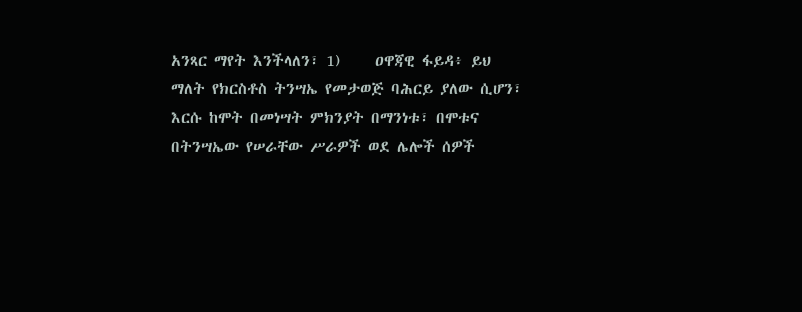አንጻር ማየት እንችላለን፣ 1)     ዐዋጃዊ ፋይዳ፥ ይህ ማለት የክርስቶስ ትንሣኤ የመታወጅ ባሕርይ ያለው ሲሆን፣ እርሱ ከሞት በመነሣት ምክንያት በማንነቱ፣ በሞቱና በትንሣኤው የሠራቸው ሥራዎች ወደ ሌሎች ሰዎች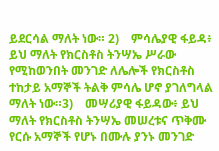ይደርሳል ማለት ነው። 2)    ምሳሌያዊ ፋይዳ፥ ይህ ማለት የክርስቶስ ትንሣኤ ሥራው የሚከወንበት መንገድ ለሌሎች የክርስቶስ ተከታይ አማኞች ትልቅ ምሳሌ ሆኖ ያገለግላል ማለት ነው።3)    መሣሪያዊ ፋይዳው፥ ይህ ማለት የክርስቶስ ትንሣኤ መሠረቱና ጥቅሙ የርሱ አማኞች የሆኑ በሙሉ ያንኑ መንገድ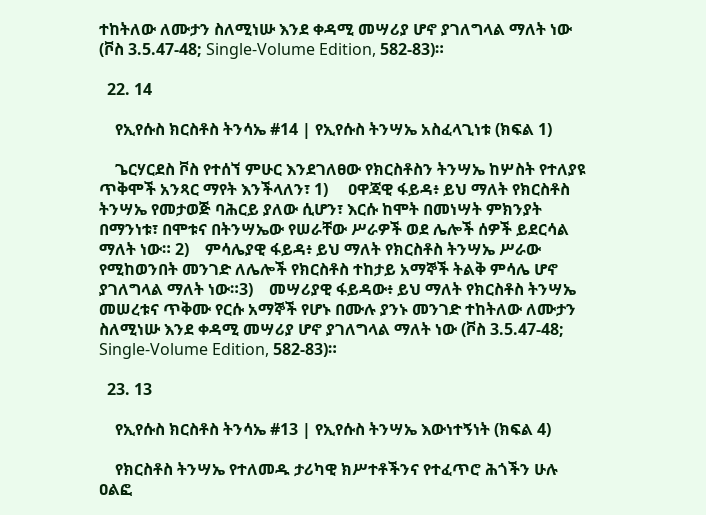ተከትለው ለሙታን ስለሚነሡ እንደ ቀዳሚ መሣሪያ ሆኖ ያገለግላል ማለት ነው (ቮስ 3.5.47-48; Single-Volume Edition, 582-83)።

  22. 14

    የኢየሱስ ክርስቶስ ትንሳኤ #14 | የኢየሱስ ትንሣኤ አስፈላጊነቱ (ክፍል 1)

    ጌርሃርደስ ቮስ የተሰኘ ምሁር እንደገለፀው የክርስቶስን ትንሣኤ ከሦስት የተለያዩ ጥቅሞች አንጻር ማየት እንችላለን፣ 1)     ዐዋጃዊ ፋይዳ፥ ይህ ማለት የክርስቶስ ትንሣኤ የመታወጅ ባሕርይ ያለው ሲሆን፣ እርሱ ከሞት በመነሣት ምክንያት በማንነቱ፣ በሞቱና በትንሣኤው የሠራቸው ሥራዎች ወደ ሌሎች ሰዎች ይደርሳል ማለት ነው። 2)    ምሳሌያዊ ፋይዳ፥ ይህ ማለት የክርስቶስ ትንሣኤ ሥራው የሚከወንበት መንገድ ለሌሎች የክርስቶስ ተከታይ አማኞች ትልቅ ምሳሌ ሆኖ ያገለግላል ማለት ነው።3)    መሣሪያዊ ፋይዳው፥ ይህ ማለት የክርስቶስ ትንሣኤ መሠረቱና ጥቅሙ የርሱ አማኞች የሆኑ በሙሉ ያንኑ መንገድ ተከትለው ለሙታን ስለሚነሡ እንደ ቀዳሚ መሣሪያ ሆኖ ያገለግላል ማለት ነው (ቮስ 3.5.47-48; Single-Volume Edition, 582-83)።

  23. 13

    የኢየሱስ ክርስቶስ ትንሳኤ #13 | የኢየሱስ ትንሣኤ እውነተኝነት (ክፍል 4)

    የክርስቶስ ትንሣኤ የተለመዱ ታሪካዊ ክሥተቶችንና የተፈጥሮ ሕጎችን ሁሉ ዐልፎ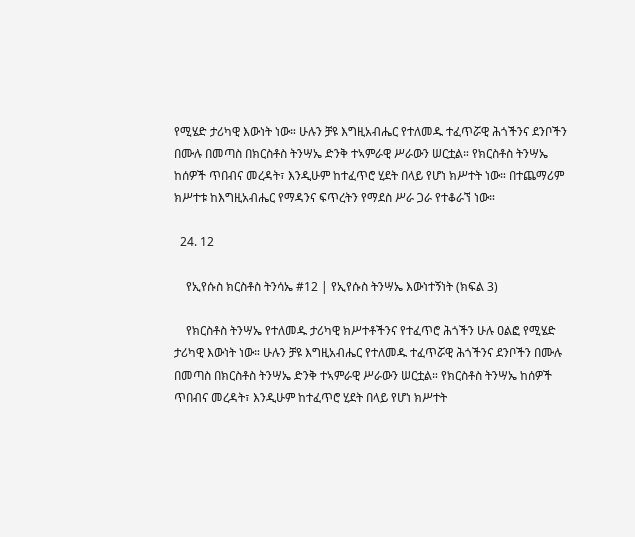የሚሄድ ታሪካዊ እውነት ነው። ሁሉን ቻዩ እግዚአብሔር የተለመዱ ተፈጥሯዊ ሕጎችንና ደንቦችን በሙሉ በመጣስ በክርስቶስ ትንሣኤ ድንቅ ተኣምራዊ ሥራውን ሠርቷል። የክርስቶስ ትንሣኤ ከሰዎች ጥበብና መረዳት፣ እንዲሁም ከተፈጥሮ ሂደት በላይ የሆነ ክሥተት ነው። በተጨማሪም ክሥተቱ ከእግዚአብሔር የማዳንና ፍጥረትን የማደስ ሥራ ጋራ የተቆራኘ ነው።

  24. 12

    የኢየሱስ ክርስቶስ ትንሳኤ #12 | የኢየሱስ ትንሣኤ እውነተኝነት (ክፍል 3)

    የክርስቶስ ትንሣኤ የተለመዱ ታሪካዊ ክሥተቶችንና የተፈጥሮ ሕጎችን ሁሉ ዐልፎ የሚሄድ ታሪካዊ እውነት ነው። ሁሉን ቻዩ እግዚአብሔር የተለመዱ ተፈጥሯዊ ሕጎችንና ደንቦችን በሙሉ በመጣስ በክርስቶስ ትንሣኤ ድንቅ ተኣምራዊ ሥራውን ሠርቷል። የክርስቶስ ትንሣኤ ከሰዎች ጥበብና መረዳት፣ እንዲሁም ከተፈጥሮ ሂደት በላይ የሆነ ክሥተት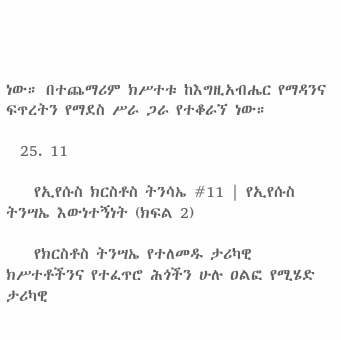ነው። በተጨማሪም ክሥተቱ ከእግዚአብሔር የማዳንና ፍጥረትን የማደስ ሥራ ጋራ የተቆራኘ ነው።

  25. 11

    የኢየሱስ ክርስቶስ ትንሳኤ #11 | የኢየሱስ ትንሣኤ እውነተኝነት (ክፍል 2)

    የክርስቶስ ትንሣኤ የተለመዱ ታሪካዊ ክሥተቶችንና የተፈጥሮ ሕጎችን ሁሉ ዐልፎ የሚሄድ ታሪካዊ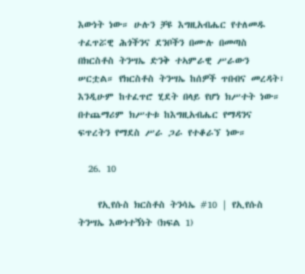እውነት ነው። ሁሉን ቻዩ እግዚአብሔር የተለመዱ ተፈጥሯዊ ሕጎችንና ደንቦችን በሙሉ በመጣስ በክርስቶስ ትንሣኤ ድንቅ ተኣምራዊ ሥራውን ሠርቷል። የክርስቶስ ትንሣኤ ከሰዎች ጥበብና መረዳት፣ እንዲሁም ከተፈጥሮ ሂደት በላይ የሆነ ክሥተት ነው። በተጨማሪም ክሥተቱ ከእግዚአብሔር የማዳንና ፍጥረትን የማደስ ሥራ ጋራ የተቆራኘ ነው።

  26. 10

    የኢየሱስ ክርስቶስ ትንሳኤ #10 | የኢየሱስ ትንሣኤ እውነተኝነት (ክፍል 1)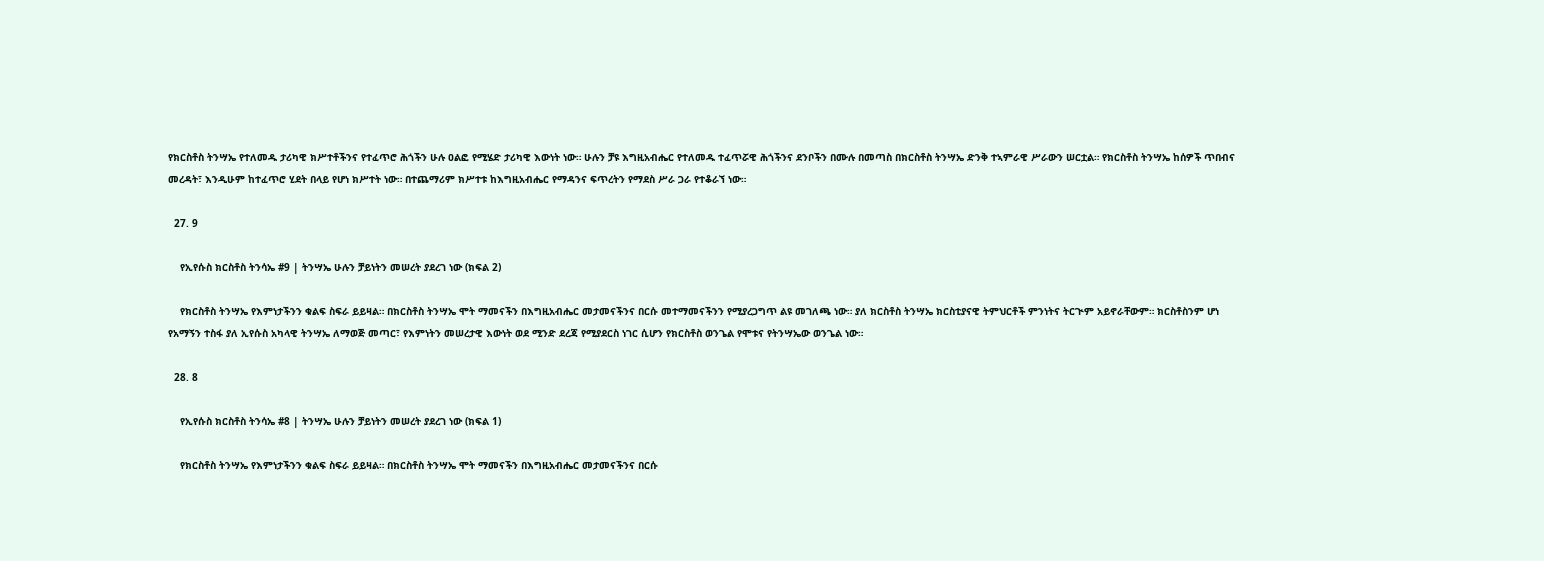የክርስቶስ ትንሣኤ የተለመዱ ታሪካዊ ክሥተቶችንና የተፈጥሮ ሕጎችን ሁሉ ዐልፎ የሚሄድ ታሪካዊ እውነት ነው። ሁሉን ቻዩ እግዚአብሔር የተለመዱ ተፈጥሯዊ ሕጎችንና ደንቦችን በሙሉ በመጣስ በክርስቶስ ትንሣኤ ድንቅ ተኣምራዊ ሥራውን ሠርቷል። የክርስቶስ ትንሣኤ ከሰዎች ጥበብና መረዳት፣ እንዲሁም ከተፈጥሮ ሂደት በላይ የሆነ ክሥተት ነው። በተጨማሪም ክሥተቱ ከእግዚአብሔር የማዳንና ፍጥረትን የማደስ ሥራ ጋራ የተቆራኘ ነው።

  27. 9

    የኢየሱስ ክርስቶስ ትንሳኤ #9 | ትንሣኤ ሁሉን ቻይነትን መሠረት ያደረገ ነው (ክፍል 2)

    የክርስቶስ ትንሣኤ የእምነታችንን ቁልፍ ስፍራ ይይዛል። በክርስቶስ ትንሣኤ ሞት ማመናችን በእግዚአብሔር መታመናችንና በርሱ መተማመናችንን የሚያረጋግጥ ልዩ መገለጫ ነው። ያለ ክርስቶስ ትንሣኤ ክርስቲያናዊ ትምህርቶች ምንነትና ትርጒም አይኖራቸውም። ክርስቶስንም ሆነ የአማኝን ተስፋ ያለ ኢየሱስ አካላዊ ትንሣኤ ለማወጅ መጣር፣ የእምነትን መሠረታዊ እውነት ወደ ሚንድ ደረጃ የሚያደርስ ነገር ሲሆን የክርስቶስ ወንጌል የሞቱና የትንሣኤው ወንጌል ነው።

  28. 8

    የኢየሱስ ክርስቶስ ትንሳኤ #8 | ትንሣኤ ሁሉን ቻይነትን መሠረት ያደረገ ነው (ክፍል 1)

    የክርስቶስ ትንሣኤ የእምነታችንን ቁልፍ ስፍራ ይይዛል። በክርስቶስ ትንሣኤ ሞት ማመናችን በእግዚአብሔር መታመናችንና በርሱ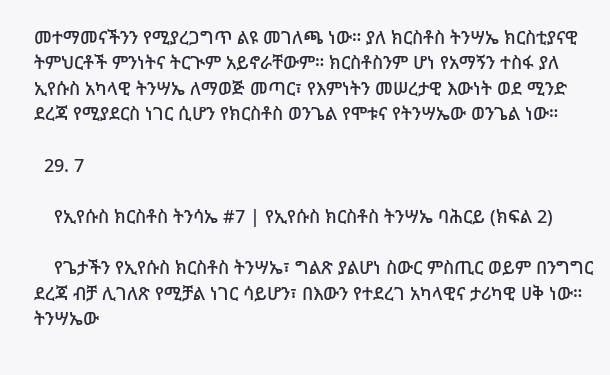መተማመናችንን የሚያረጋግጥ ልዩ መገለጫ ነው። ያለ ክርስቶስ ትንሣኤ ክርስቲያናዊ ትምህርቶች ምንነትና ትርጒም አይኖራቸውም። ክርስቶስንም ሆነ የአማኝን ተስፋ ያለ ኢየሱስ አካላዊ ትንሣኤ ለማወጅ መጣር፣ የእምነትን መሠረታዊ እውነት ወደ ሚንድ ደረጃ የሚያደርስ ነገር ሲሆን የክርስቶስ ወንጌል የሞቱና የትንሣኤው ወንጌል ነው።

  29. 7

    የኢየሱስ ክርስቶስ ትንሳኤ #7 | የኢየሱስ ክርስቶስ ትንሣኤ ባሕርይ (ክፍል 2)

    የጌታችን የኢየሱስ ክርስቶስ ትንሣኤ፣ ግልጽ ያልሆነ ስውር ምስጢር ወይም በንግግር ደረጃ ብቻ ሊገለጽ የሚቻል ነገር ሳይሆን፣ በእውን የተደረገ አካላዊና ታሪካዊ ሀቅ ነው። ትንሣኤው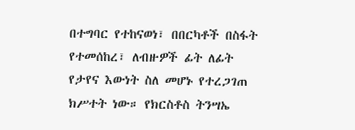በተግባር የተከናወነ፣ በበርካቶች በስፋት የተመሰከረ፣ ለብዙዎች ፊት ለፊት የታየና እውነት ስለ መሆኑ የተረጋገጠ ክሥተት ነው። የክርስቶስ ትንሣኤ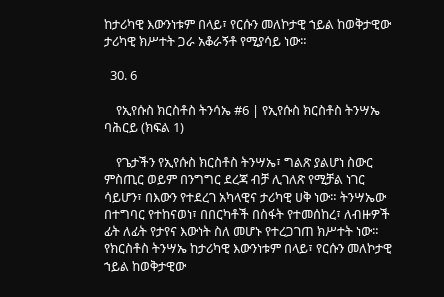ከታሪካዊ እውንነቱም በላይ፣ የርሱን መለኮታዊ ኀይል ከወቅታዊው ታሪካዊ ክሥተት ጋራ አቆራኝቶ የሚያሳይ ነው።

  30. 6

    የኢየሱስ ክርስቶስ ትንሳኤ #6 | የኢየሱስ ክርስቶስ ትንሣኤ ባሕርይ (ክፍል 1)

    የጌታችን የኢየሱስ ክርስቶስ ትንሣኤ፣ ግልጽ ያልሆነ ስውር ምስጢር ወይም በንግግር ደረጃ ብቻ ሊገለጽ የሚቻል ነገር ሳይሆን፣ በእውን የተደረገ አካላዊና ታሪካዊ ሀቅ ነው። ትንሣኤው በተግባር የተከናወነ፣ በበርካቶች በስፋት የተመሰከረ፣ ለብዙዎች ፊት ለፊት የታየና እውነት ስለ መሆኑ የተረጋገጠ ክሥተት ነው። የክርስቶስ ትንሣኤ ከታሪካዊ እውንነቱም በላይ፣ የርሱን መለኮታዊ ኀይል ከወቅታዊው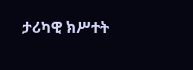ታሪካዊ ክሥተት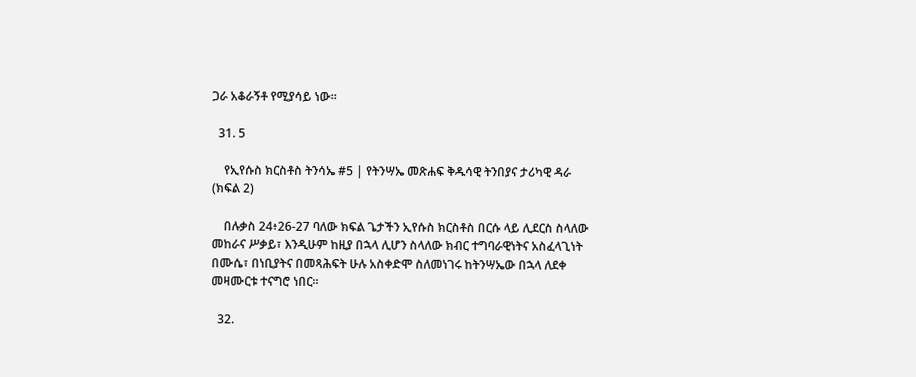ጋራ አቆራኝቶ የሚያሳይ ነው።

  31. 5

    የኢየሱስ ክርስቶስ ትንሳኤ #5 | የትንሣኤ መጽሐፍ ቅዱሳዊ ትንበያና ታሪካዊ ዳራ (ክፍል 2)

    በሉቃስ 24፥26-27 ባለው ክፍል ጌታችን ኢየሱስ ክርስቶስ በርሱ ላይ ሊደርስ ስላለው መከራና ሥቃይ፣ እንዲሁም ከዚያ በኋላ ሊሆን ስላለው ክብር ተግባራዊነትና አስፈላጊነት በሙሴ፣ በነቢያትና በመጻሕፍት ሁሉ አስቀድሞ ስለመነገሩ ከትንሣኤው በኋላ ለደቀ መዛሙርቱ ተናግሮ ነበር።

  32.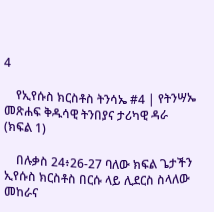4

    የኢየሱስ ክርስቶስ ትንሳኤ #4 | የትንሣኤ መጽሐፍ ቅዱሳዊ ትንበያና ታሪካዊ ዳራ (ክፍል 1)

    በሉቃስ 24፥26-27 ባለው ክፍል ጌታችን ኢየሱስ ክርስቶስ በርሱ ላይ ሊደርስ ስላለው መከራና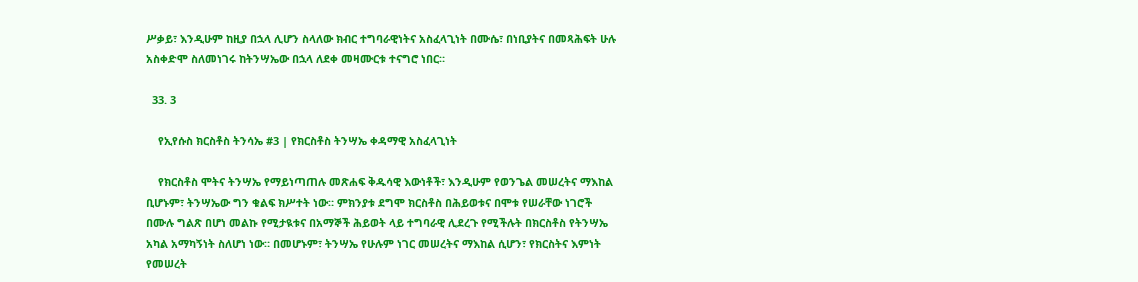ሥቃይ፣ እንዲሁም ከዚያ በኋላ ሊሆን ስላለው ክብር ተግባራዊነትና አስፈላጊነት በሙሴ፣ በነቢያትና በመጻሕፍት ሁሉ አስቀድሞ ስለመነገሩ ከትንሣኤው በኋላ ለደቀ መዛሙርቱ ተናግሮ ነበር።

  33. 3

    የኢየሱስ ክርስቶስ ትንሳኤ #3 | የክርስቶስ ትንሣኤ ቀዳማዊ አስፈላጊነት

    የክርስቶስ ሞትና ትንሣኤ የማይነጣጠሉ መጽሐፍ ቅዱሳዊ እውነቶች፣ እንዲሁም የወንጌል መሠረትና ማእከል ቢሆኑም፣ ትንሣኤው ግን ቁልፍ ክሥተት ነው። ምክንያቱ ደግሞ ክርስቶስ በሕይወቱና በሞቱ የሠራቸው ነገሮች በሙሉ ግልጽ በሆነ መልኩ የሚታዪቱና በአማኞች ሕይወት ላይ ተግባራዊ ሊደረጉ የሚችሉት በክርስቶስ የትንሣኤ አካል አማካኝነት ስለሆነ ነው። በመሆኑም፣ ትንሣኤ የሁሉም ነገር መሠረትና ማእከል ሲሆን፣ የክርስትና እምነት የመሠረት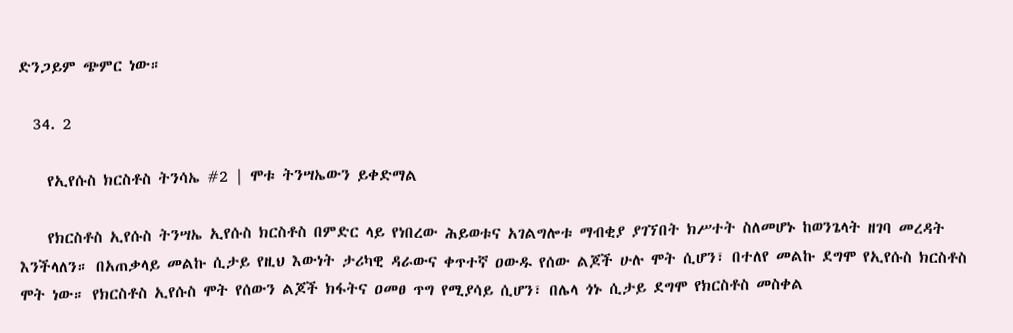ድንጋይም ጭምር ነው።

  34. 2

    የኢየሱስ ክርስቶስ ትንሳኤ #2 | ሞቱ ትንሣኤውን ይቀድማል

    የክርስቶስ ኢየሱስ ትንሣኤ ኢየሱስ ክርስቶስ በምድር ላይ የነበረው ሕይወቱና አገልግሎቱ ማብቂያ ያገኘበት ክሥተት ስለመሆኑ ከወንጌላት ዘገባ መረዳት እንችላለን። በአጠቃላይ መልኩ ሲታይ የዚህ እውነት ታሪካዊ ዳራውና ቀጥተኛ ዐውዱ የሰው ልጆች ሁሉ ሞት ሲሆን፣ በተለየ መልኩ ደግሞ የኢየሱስ ክርስቶስ ሞት ነው። የክርስቶስ ኢየሱስ ሞት የሰውን ልጆች ክፋትና ዐመፀ ጥግ የሚያሳይ ሲሆን፣ በሌላ ጎኑ ሲታይ ደግሞ የክርስቶስ መስቀል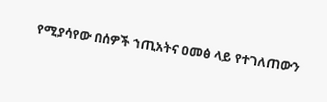የሚያሳየው በሰዎች ኀጢአትና ዐመፅ ላይ የተገለጠውን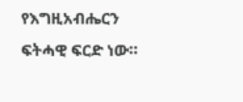የእግዚአብሔርን ፍትሓዊ ፍርድ ነው።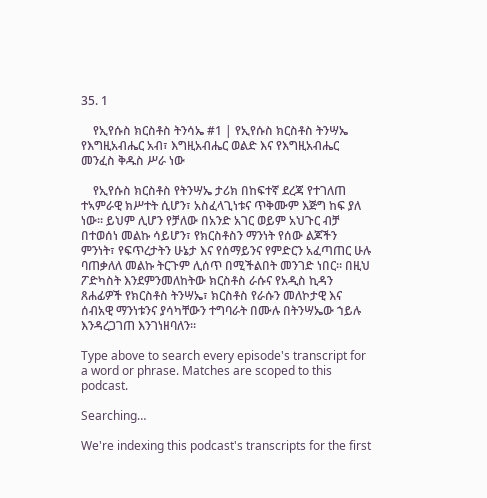35. 1

    የኢየሱስ ክርስቶስ ትንሳኤ #1 | የኢየሱስ ክርስቶስ ትንሣኤ የእግዚአብሔር አብ፣ እግዚአብሔር ወልድ እና የእግዚአብሔር መንፈስ ቅዱስ ሥራ ነው

    የኢየሱስ ክርስቶስ የትንሣኤ ታሪክ በከፍተኛ ደረጃ የተገለጠ ተኣምራዊ ክሥተት ሲሆን፣ አስፈላጊነቱና ጥቅሙም እጅግ ከፍ ያለ ነው። ይህም ሊሆን የቻለው በአንድ አገር ወይም አህጉር ብቻ በተወሰነ መልኩ ሳይሆን፣ የክርስቶስን ማንነት የሰው ልጆችን ምንነት፣ የፍጥረታትን ሁኔታ እና የሰማይንና የምድርን አፈጣጠር ሁሉ ባጠቃለለ መልኩ ትርጉም ሊሰጥ በሚችልበት መንገድ ነበር። በዚህ ፖድካስት እንደምንመለከትው ክርስቶስ ራሱና የአዲስ ኪዳን ጸሐፊዎች የክርስቶስ ትንሣኤ፣ ክርስቶስ የራሱን መለኮታዊ እና ሰብአዊ ማንነቱንና ያሳካቸውን ተግባራት በሙሉ በትንሣኤው ኀይሉ እንዳረጋገጠ እንገነዘባለን።

Type above to search every episode's transcript for a word or phrase. Matches are scoped to this podcast.

Searching…

We're indexing this podcast's transcripts for the first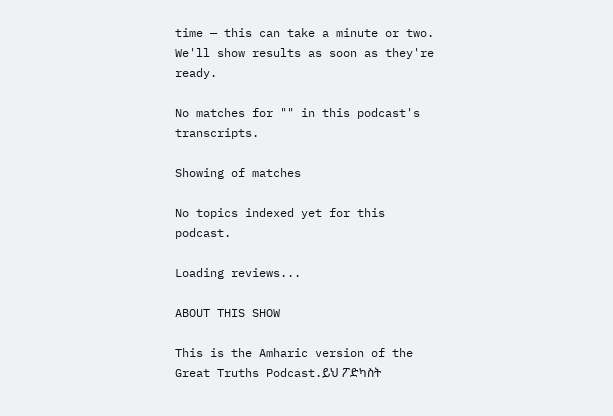time — this can take a minute or two. We'll show results as soon as they're ready.

No matches for "" in this podcast's transcripts.

Showing of matches

No topics indexed yet for this podcast.

Loading reviews...

ABOUT THIS SHOW

This is the Amharic version of the Great Truths Podcast.ይህ ፖድካስት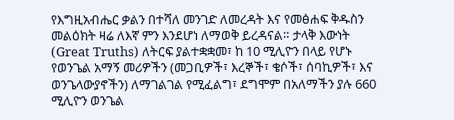የእግዚአብሔር ቃልን በተሻለ መንገድ ለመረዳት እና የመፅሐፍ ቅዱስን መልዕክት ዛሬ ለእኛ ምን እንደሆነ ለማወቅ ይረዳናል። ታላቅ እውነት (Great Truths) ለትርፍ ያልተቋቋመ፣ ከ 10 ሚሊዮን በላይ የሆኑ የወንጌል አማኝ መሪዎችን (መጋቢዎች፣ እረኞች፣ ቄሶች፣ ሰባኪዎች፣ እና ወንጌላውያኖችን) ለማገልገል የሚፈልግ፣ ደግሞም በአለማችን ያሉ 660 ሚሊዮን ወንጌል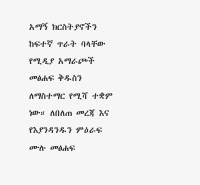አማኝ ክርስትያኖችን ከፍተኛ ጥራት ባላቸው የሚዲያ አማራጮች መፅሐፍ ቅዱስን ለማስተማር የሚሻ ተቋም ነው። ለበለጠ መረጃ እና የእያንዳንዱን ምዕራፍ ሙሉ መፅሐፍ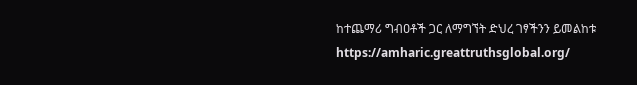ከተጨማሪ ግብዐቶች ጋር ለማግኘት ድህረ ገፃችንን ይመልከቱ https://amharic.greattruthsglobal.org/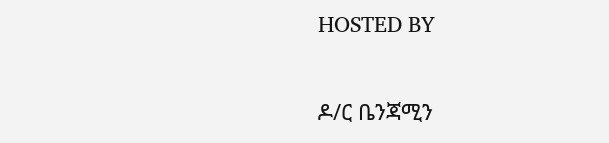HOSTED BY

ዶ/ር ቤንጃሚን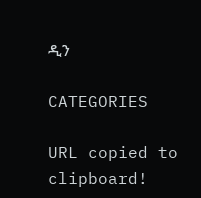ዲን

CATEGORIES

URL copied to clipboard!